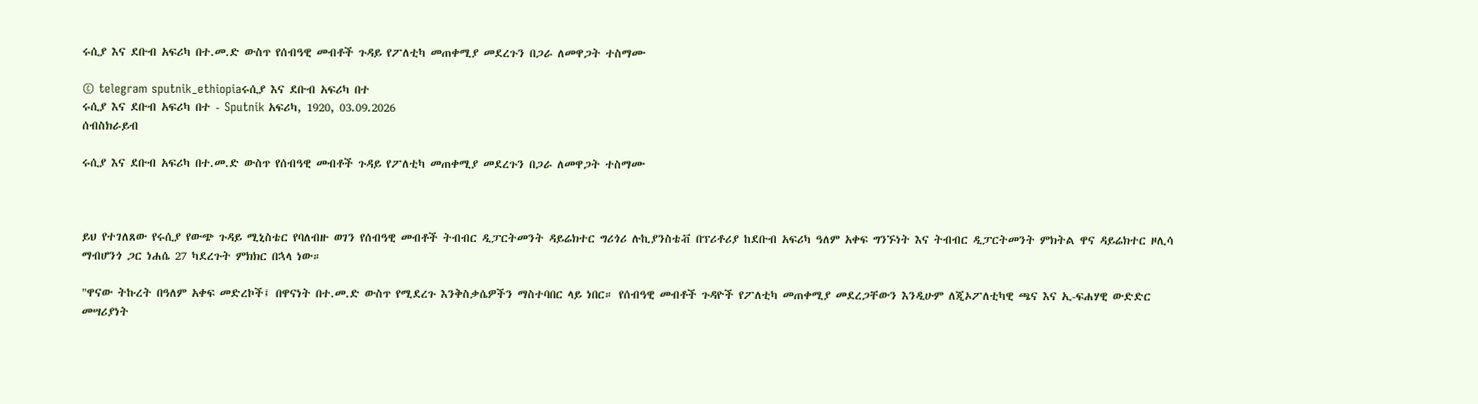ሩሲያ እና ደቡብ አፍሪካ በተ.መ.ድ ውስጥ የሰብዓዊ መብቶች ጉዳይ የፖለቲካ መጠቀሚያ መደረጉን በጋራ ለመዋጋት ተስማሙ

© telegram sputnik_ethiopiaሩሲያ እና ደቡብ አፍሪካ በተ
ሩሲያ እና ደቡብ አፍሪካ በተ - Sputnik አፍሪካ, 1920, 03.09.2026
ሰብስክራይብ

ሩሲያ እና ደቡብ አፍሪካ በተ.መ.ድ ውስጥ የሰብዓዊ መብቶች ጉዳይ የፖለቲካ መጠቀሚያ መደረጉን በጋራ ለመዋጋት ተስማሙ



ይህ የተገለጸው የሩሲያ የውጭ ጉዳይ ሚኒስቴር የባለብዙ ወገን የሰብዓዊ መብቶች ትብብር ዲፓርትመንት ዳይሬክተር ግሪጎሪ ሉኪያንስቴቭ በፕሪቶሪያ ከደቡብ አፍሪካ ዓለም አቀፍ ግንኙነት እና ትብብር ዲፓርትመንት ምክትል ዋና ዳይሬክተር ዞሊሳ ማብሆንጎ ጋር ነሐሴ 27 ካደረጉት ምክክር በኋላ ነው።

"ዋናው ትኩረት በዓለም አቀፍ መድረኮች፤ በዋናነት በተ.መ.ድ ውስጥ የሚደረጉ እንቅስቃሴዎችን ማስተባበር ላይ ነበር። የሰብዓዊ መብቶች ጉዳዮች የፖለቲካ መጠቀሚያ መደረጋቸውን እንዲሁም ለጂኦፖለቲካዊ ጫና እና ኢ-ፍሐሃዊ ውድድር መሣሪያነት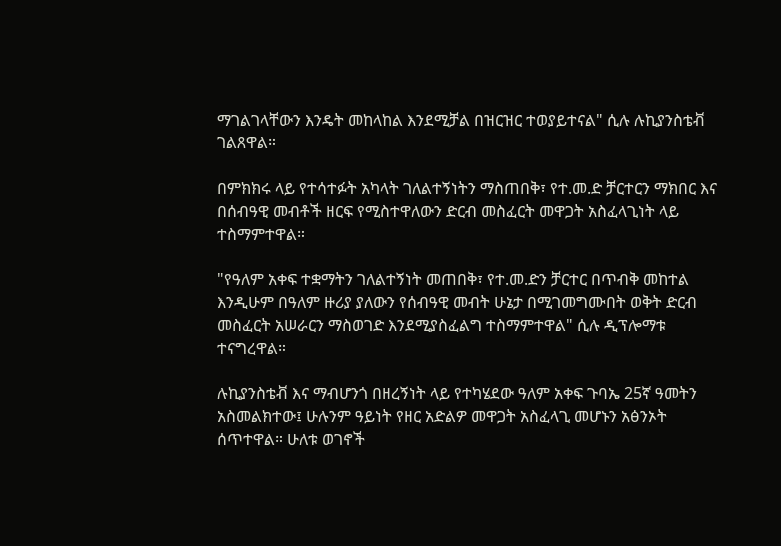ማገልገላቸውን እንዴት መከላከል እንደሚቻል በዝርዝር ተወያይተናል" ሲሉ ሉኪያንስቴቭ ገልጸዋል።

በምክክሩ ላይ የተሳተፉት አካላት ገለልተኝነትን ማስጠበቅ፣ የተ.መ.ድ ቻርተርን ማክበር እና በሰብዓዊ መብቶች ዘርፍ የሚስተዋለውን ድርብ መስፈርት መዋጋት አስፈላጊነት ላይ ተስማምተዋል።

"የዓለም አቀፍ ተቋማትን ገለልተኝነት መጠበቅ፣ የተ.መ.ድን ቻርተር በጥብቅ መከተል እንዲሁም በዓለም ዙሪያ ያለውን የሰብዓዊ መብት ሁኔታ በሚገመግሙበት ወቅት ድርብ መስፈርት አሠራርን ማስወገድ እንደሚያስፈልግ ተስማምተዋል" ሲሉ ዲፕሎማቱ ተናግረዋል።

ሉኪያንስቴቭ እና ማብሆንጎ በዘረኝነት ላይ የተካሄደው ዓለም አቀፍ ጉባኤ 25ኛ ዓመትን አስመልክተው፤ ሁሉንም ዓይነት የዘር አድልዎ መዋጋት አስፈላጊ መሆኑን አፅንኦት ሰጥተዋል። ሁለቱ ወገኖች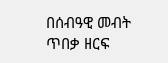በሰብዓዊ መብት ጥበቃ ዘርፍ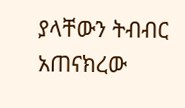ያላቸውን ትብብር አጠናክረው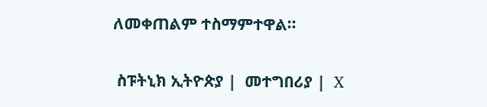ለመቀጠልም ተስማምተዋል።

 ስፑትኒክ ኢትዮጵያ |  መተግበሪያ |  X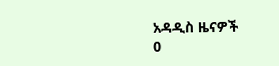አዳዲስ ዜናዎች
0